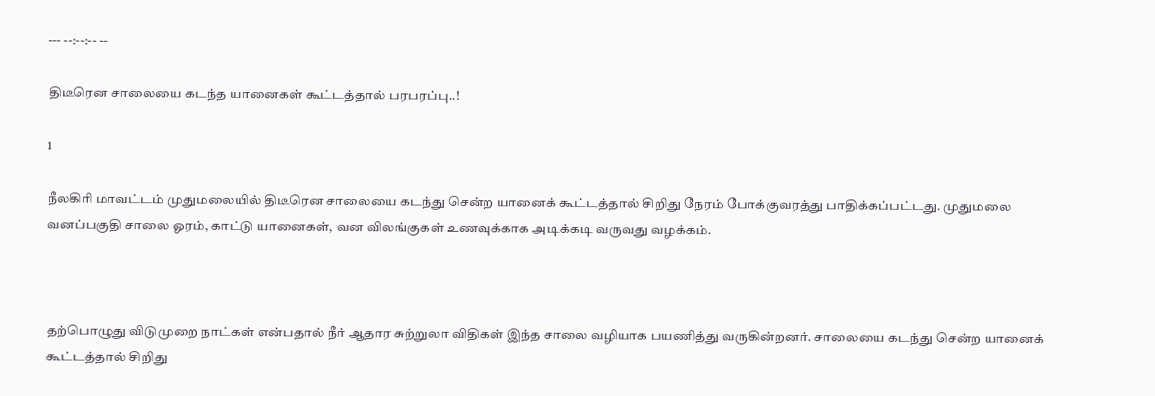--- --:--:-- --

திடீரென சாலையை கடந்த யானைகள் கூட்டத்தால் பரபரப்பு..!

1

நீலகிரி மாவட்டம் முதுமலையில் திடீரென சாலையை கடந்து சென்ற யானைக் கூட்டத்தால் சிறிது நேரம் போக்குவரத்து பாதிக்கப்பட்டது. முதுமலை வனப்பகுதி சாலை ஓரம், காட்டு யானைகள், வன விலங்குகள் உணவுக்காக அடிக்கடி வருவது வழக்கம்.



தற்பொழுது விடுமுறை நாட்கள் என்பதால் நீர் ஆதார சுற்றுலா விதிகள் இந்த சாலை வழியாக பயணித்து வருகின்றனர். சாலையை கடந்து சென்ற யானைக் கூட்டத்தால் சிறிது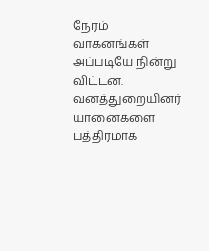நேரம் வாகனங்கள் அப்படியே நின்று விட்டன. வனத்துறையினர் யானைகளை பத்திரமாக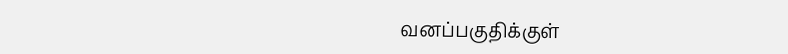வனப்பகுதிக்குள்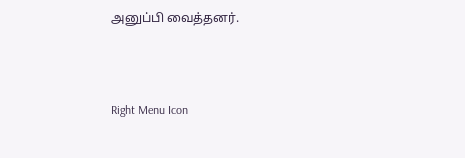அனுப்பி வைத்தனர்.



Right Menu Icon